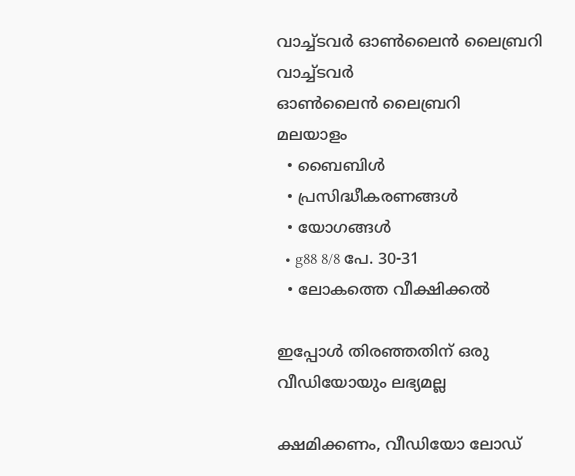വാച്ച്ടവര്‍ ഓണ്‍ലൈന്‍ ലൈബ്രറി
വാച്ച്ടവര്‍
ഓണ്‍ലൈന്‍ ലൈബ്രറി
മലയാളം
  • ബൈബിൾ
  • പ്രസിദ്ധീകരണങ്ങൾ
  • യോഗങ്ങൾ
  • g88 8/8 പേ. 30-31
  • ലോകത്തെ വീക്ഷിക്കൽ

ഇപ്പോൾ തിരഞ്ഞതിന് ഒരു വീഡിയോയും ലഭ്യമല്ല

ക്ഷമിക്കണം, വീഡിയോ ലോഡ്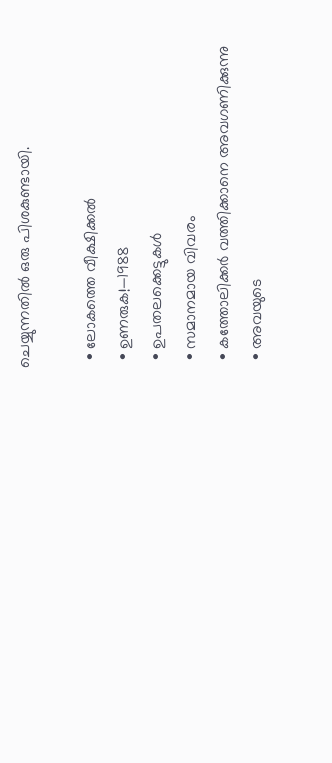ചെയ്യുന്നതിൽ ഒരു പിശകുണ്ടായി.

  • ലോകത്തെ വീക്ഷിക്കൽ
  • ഉണരുക!—1988
  • ഉപതലക്കെട്ടുകള്‍
  • സമാനമായ വിവരം
  • കത്തോലിക്കർ വത്തിക്കാനെ അവഗണിക്കുന്നു
  • അവയുടെ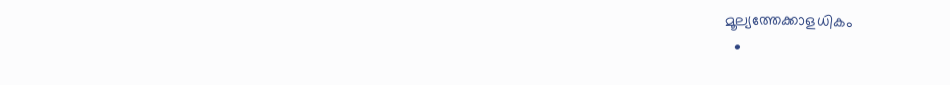മൂല്യത്തേക്കാളധികം
  •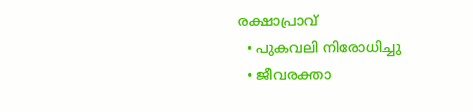രക്ഷാപ്രാവ്‌
  • പുകവലി നിരോധിച്ചു
  • ജീവരക്താ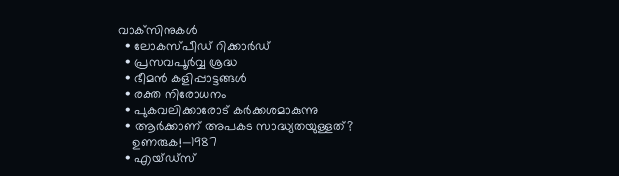വാക്‌സിനുകൾ
  • ലോകസ്‌പീഡ്‌ റിക്കാർഡ്‌
  • പ്രസവപൂർവ്വ ശ്രദ്ധ
  • ഭീമൻ കളിപ്പാട്ടങ്ങൾ
  • രക്ത നിരോധനം
  • പുകവലിക്കാരോട്‌ കർക്കശമാകുന്നു
  • ആർക്കാണ്‌ അപകട സാദ്ധ്യതയുള്ളത്‌?
    ഉണരുക!—1987
  • എയ്‌ഡ്‌സ്‌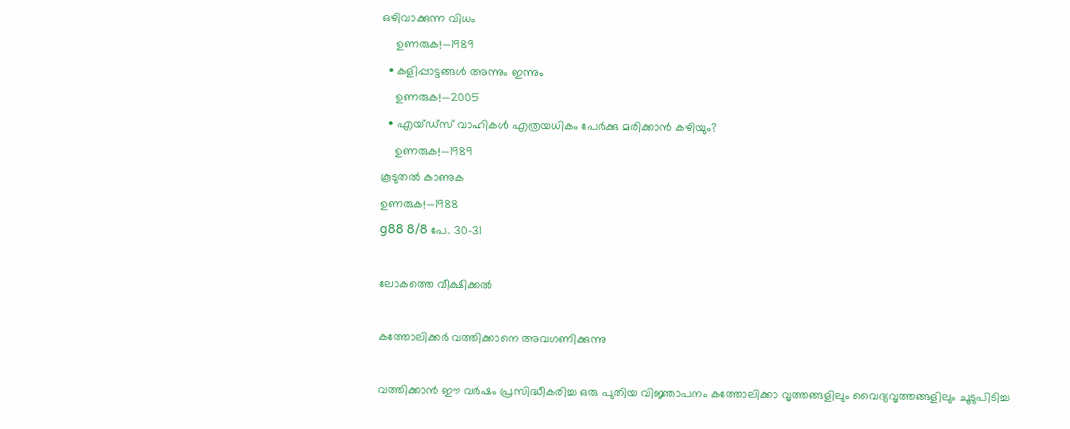ഒഴിവാക്കുന്ന വിധം
    ഉണരുക!—1989
  • കളിപ്പാട്ടങ്ങൾ അന്നും ഇന്നും
    ഉണരുക!—2005
  • എയ്‌ഡ്‌സ്‌ വാഹികൾ എത്രയധികം പേർക്കു മരിക്കാൻ കഴിയും?
    ഉണരുക!—1989
കൂടുതൽ കാണുക
ഉണരുക!—1988
g88 8/8 പേ. 30-31

ലോകത്തെ വീക്ഷിക്കൽ

കത്തോലിക്കർ വത്തിക്കാനെ അവഗണിക്കുന്നു

വത്തിക്കാൻ ഈ വർഷം പ്രസിദ്ധീകരിച്ച ഒരു പുതിയ വിജ്ഞാപനം കത്തോലിക്കാ വൃത്തങ്ങളിലും വൈദ്യവൃത്തങ്ങളിലും ചൂടുപിടിച്ച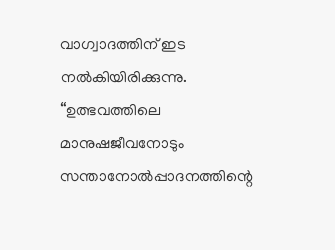വാഗ്വാദത്തിന്‌ ഇട നൽകിയിരിക്കുന്നു. “ഉത്ഭവത്തിലെ മാനുഷജീവനോടും സന്താനോൽപ്പാദനത്തിന്റെ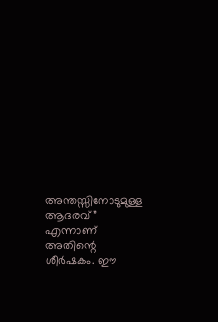അന്തസ്സിനോടുമുള്ള ആദരവ്‌” എന്നാണ്‌ അതിന്റെ ശീർഷകം. ഈ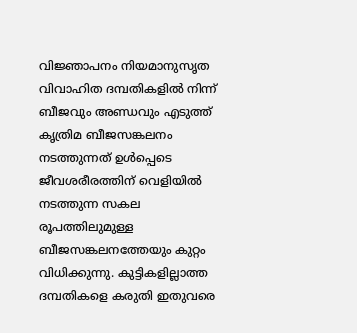വിജ്ഞാപനം നിയമാനുസൃത വിവാഹിത ദമ്പതികളിൽ നിന്ന്‌ ബീജവും അണ്ഡവും എടുത്ത്‌ കൃത്രിമ ബീജസങ്കലനം നടത്തുന്നത്‌ ഉൾപ്പെടെ ജീവശരീരത്തിന്‌ വെളിയിൽ നടത്തുന്ന സകല രൂപത്തിലുമുള്ള ബീജസങ്കലനത്തേയും കുറ്റം വിധിക്കുന്നു. കുട്ടികളില്ലാത്ത ദമ്പതികളെ കരുതി ഇതുവരെ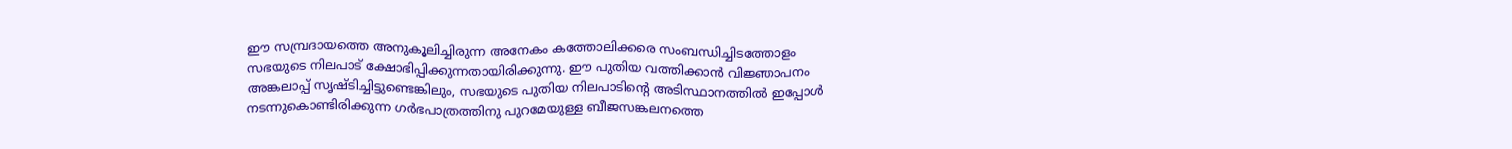ഈ സമ്പ്രദായത്തെ അനുകൂലിച്ചിരുന്ന അനേകം കത്തോലിക്കരെ സംബന്ധിച്ചിടത്തോളം സഭയുടെ നിലപാട്‌ ക്ഷോഭിപ്പിക്കുന്നതായിരിക്കുന്നു. ഈ പുതിയ വത്തിക്കാൻ വിജ്ഞാപനം അങ്കലാപ്പ്‌ സൃഷ്ടിച്ചിട്ടുണ്ടെങ്കിലും, സഭയുടെ പുതിയ നിലപാടിന്റെ അടിസ്ഥാനത്തിൽ ഇപ്പോൾ നടന്നുകൊണ്ടിരിക്കുന്ന ഗർഭപാത്രത്തിനു പുറമേയുള്ള ബീജസങ്കലനത്തെ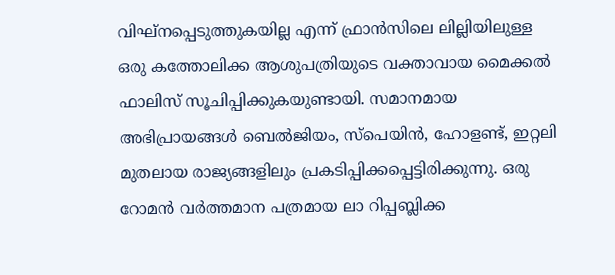വിഘ്‌നപ്പെടുത്തുകയില്ല എന്ന്‌ ഫ്രാൻസിലെ ലില്ലിയിലുള്ള ഒരു കത്തോലിക്ക ആശുപത്രിയുടെ വക്താവായ മൈക്കൽ ഫാലിസ്‌ സൂചിപ്പിക്കുകയുണ്ടായി. സമാനമായ അഭിപ്രായങ്ങൾ ബെൽജിയം, സ്‌പെയിൻ, ഹോളണ്ട്‌, ഇറ്റലി മുതലായ രാജ്യങ്ങളിലും പ്രകടിപ്പിക്കപ്പെട്ടിരിക്കുന്നു. ഒരു റോമൻ വർത്തമാന പത്രമായ ലാ റിപ്പബ്ലിക്ക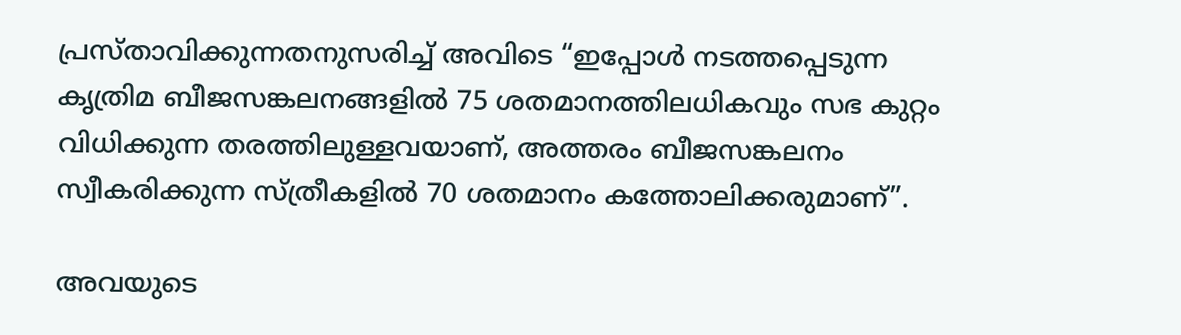പ്രസ്‌താവിക്കുന്നതനുസരിച്ച്‌ അവിടെ “ഇപ്പോൾ നടത്തപ്പെടുന്ന കൃത്രിമ ബീജസങ്കലനങ്ങളിൽ 75 ശതമാനത്തിലധികവും സഭ കുറ്റം വിധിക്കുന്ന തരത്തിലുള്ളവയാണ്‌, അത്തരം ബീജസങ്കലനം സ്വീകരിക്കുന്ന സ്‌ത്രീകളിൽ 70 ശതമാനം കത്തോലിക്കരുമാണ്‌”.

അവയുടെ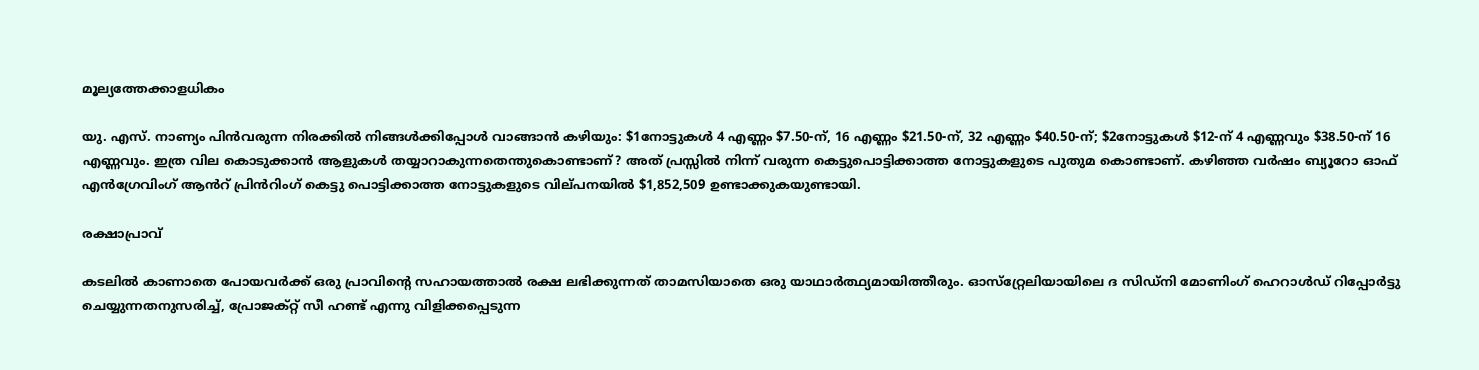മൂല്യത്തേക്കാളധികം

യു. എസ്‌. നാണ്യം പിൻവരുന്ന നിരക്കിൽ നിങ്ങൾക്കിപ്പോൾ വാങ്ങാൻ കഴിയും: $1നോട്ടുകൾ 4 എണ്ണം $7.50-ന്‌, 16 എണ്ണം $21.50-ന്‌, 32 എണ്ണം $40.50-ന്‌; $2നോട്ടുകൾ $12-ന്‌ 4 എണ്ണവും $38.50-ന്‌ 16 എണ്ണവും. ഇത്ര വില കൊടുക്കാൻ ആളുകൾ തയ്യാറാകുന്നതെന്തുകൊണ്ടാണ്‌? അത്‌ പ്രസ്സിൽ നിന്ന്‌ വരുന്ന കെട്ടുപൊട്ടിക്കാത്ത നോട്ടുകളുടെ പുതുമ കൊണ്ടാണ്‌. കഴിഞ്ഞ വർഷം ബ്യൂറോ ഓഫ്‌ എൻഗ്രേവിംഗ്‌ ആൻറ്‌ പ്രിൻറിംഗ്‌ കെട്ടു പൊട്ടിക്കാത്ത നോട്ടുകളുടെ വില്‌പനയിൽ $1,852,509 ഉണ്ടാക്കുകയുണ്ടായി.

രക്ഷാപ്രാവ്‌

കടലിൽ കാണാതെ പോയവർക്ക്‌ ഒരു പ്രാവിന്റെ സഹായത്താൽ രക്ഷ ലഭിക്കുന്നത്‌ താമസിയാതെ ഒരു യാഥാർത്ഥ്യമായിത്തീരും. ഓസ്‌റ്റ്രേലിയായിലെ ദ സിഡ്‌നി മോണിംഗ്‌ ഹെറാൾഡ്‌ റിപ്പോർട്ടു ചെയ്യുന്നതനുസരിച്ച്‌, പ്രോജക്‌റ്റ്‌ സീ ഹണ്ട്‌ എന്നു വിളിക്കപ്പെടുന്ന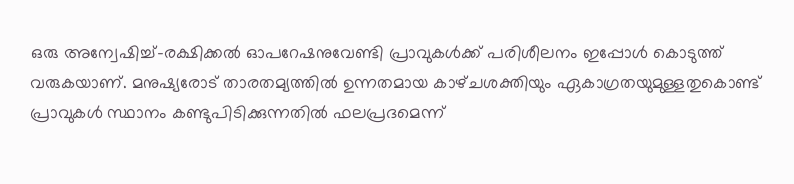ഒരു അന്വേഷിച്ച്‌-രക്ഷിക്കൽ ഓപറേഷനുവേണ്ടി പ്രാവുകൾക്ക്‌ പരിശീലനം ഇപ്പോൾ കൊടുത്ത്‌ വരുകയാണ്‌. മനുഷ്യരോട്‌ താരതമ്യത്തിൽ ഉന്നതമായ കാഴ്‌ചശക്തിയും ഏകാഗ്രതയുമുള്ളതുകൊണ്ട്‌ പ്രാവുകൾ സ്ഥാനം കണ്ടുപിടിക്കുന്നതിൽ ഫലപ്രദമെന്ന്‌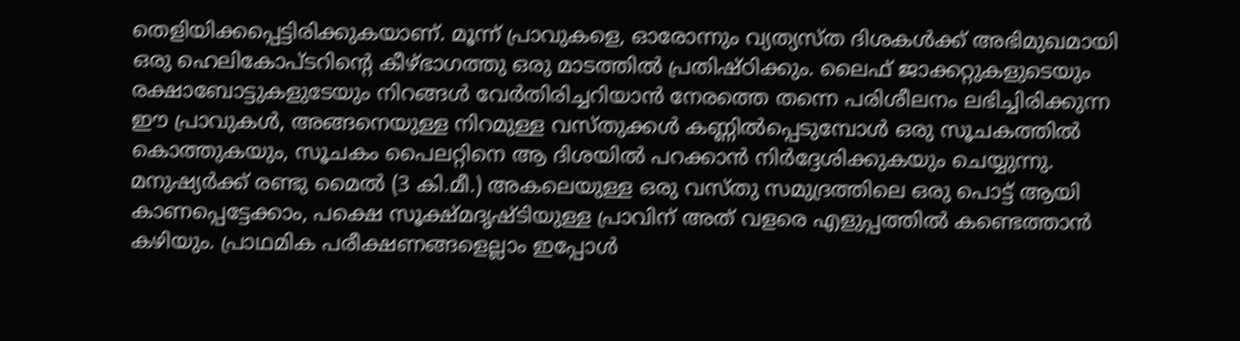തെളിയിക്കപ്പെട്ടിരിക്കുകയാണ്‌. മൂന്ന്‌ പ്രാവുകളെ, ഓരോന്നും വ്യത്യസ്‌ത ദിശകൾക്ക്‌ അഭിമുഖമായി ഒരു ഹെലികോപ്‌ടറിന്റെ കീഴ്‌ഭാഗത്തു ഒരു മാടത്തിൽ പ്രതിഷ്‌ഠിക്കും. ലൈഫ്‌ ജാക്കറ്റുകളുടെയും രക്ഷാബോട്ടുകളുടേയും നിറങ്ങൾ വേർതിരിച്ചറിയാൻ നേരത്തെ തന്നെ പരിശീലനം ലഭിച്ചിരിക്കുന്ന ഈ പ്രാവുകൾ, അങ്ങനെയുള്ള നിറമുള്ള വസ്‌തുക്കൾ കണ്ണിൽപ്പെടുമ്പോൾ ഒരു സൂചകത്തിൽ കൊത്തുകയും, സൂചകം പൈലറ്റിനെ ആ ദിശയിൽ പറക്കാൻ നിർദ്ദേശിക്കുകയും ചെയ്യുന്നു. മനുഷ്യർക്ക്‌ രണ്ടു മൈൽ (3 കി.മീ.) അകലെയുള്ള ഒരു വസ്‌തു സമുദ്രത്തിലെ ഒരു പൊട്ട്‌ ആയി കാണപ്പെട്ടേക്കാം, പക്ഷെ സൂക്ഷ്‌മദൃഷ്ടിയുള്ള പ്രാവിന്‌ അത്‌ വളരെ എളുപ്പത്തിൽ കണ്ടെത്താൻ കഴിയും. പ്രാഥമിക പരീക്ഷണങ്ങളെല്ലാം ഇപ്പോൾ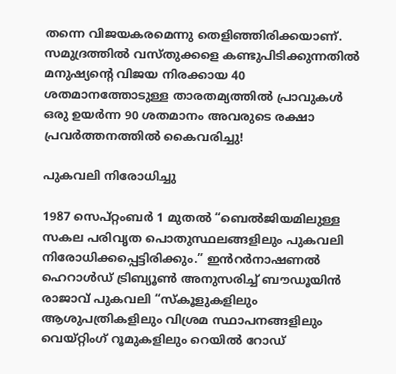തന്നെ വിജയകരമെന്നു തെളിഞ്ഞിരിക്കയാണ്‌. സമുദ്രത്തിൽ വസ്‌തുക്കളെ കണ്ടുപിടിക്കുന്നതിൽ മനുഷ്യന്റെ വിജയ നിരക്കായ 40 ശതമാനത്തോടുള്ള താരതമ്യത്തിൽ പ്രാവുകൾ ഒരു ഉയർന്ന 90 ശതമാനം അവരുടെ രക്ഷാ പ്രവർത്തനത്തിൽ കൈവരിച്ചു!

പുകവലി നിരോധിച്ചു

1987 സെപ്‌റ്റംബർ 1 മുതൽ “ബെൽജിയമിലുള്ള സകല പരിവൃത പൊതുസ്ഥലങ്ങളിലും പുകവലി നിരോധിക്കപ്പെട്ടിരിക്കും.” ഇൻറർനാഷണൽ ഹെറാൾഡ്‌ ട്രിബ്യൂൺ അനുസരിച്ച്‌ ബൗഡൂയിൻ രാജാവ്‌ പുകവലി “സ്‌കൂളുകളിലും ആശുപത്രികളിലും വിശ്രമ സ്ഥാപനങ്ങളിലും വെയ്‌റ്റിംഗ്‌ റൂമുകളിലും റെയിൽ റോഡ്‌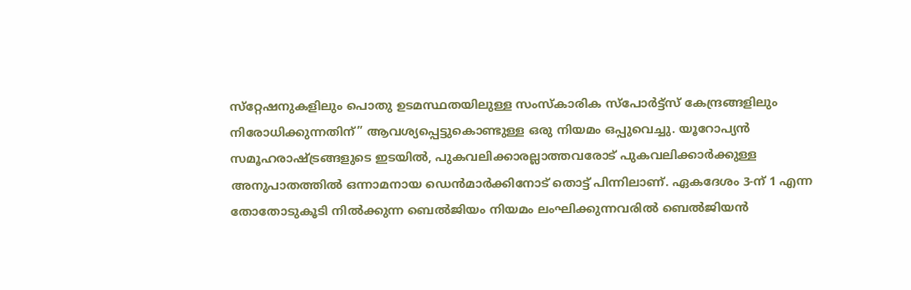സ്‌റ്റേഷനുകളിലും പൊതു ഉടമസ്ഥതയിലുള്ള സംസ്‌കാരിക സ്‌പോർട്ട്‌സ്‌ കേന്ദ്രങ്ങളിലും നിരോധിക്കുന്നതിന്‌” ആവശ്യപ്പെട്ടുകൊണ്ടുള്ള ഒരു നിയമം ഒപ്പുവെച്ചു. യൂറോപ്യൻ സമൂഹരാഷ്‌ട്രങ്ങളുടെ ഇടയിൽ, പുകവലിക്കാരല്ലാത്തവരോട്‌ പുകവലിക്കാർക്കുള്ള അനുപാതത്തിൽ ഒന്നാമനായ ഡെൻമാർക്കിനോട്‌ തൊട്ട്‌ പിന്നിലാണ്‌. ഏകദേശം 3-ന്‌ 1 എന്ന തോതോടുകൂടി നിൽക്കുന്ന ബെൽജിയം നിയമം ലംഘിക്കുന്നവരിൽ ബെൽജിയൻ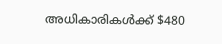അധികാരികൾക്ക്‌ $480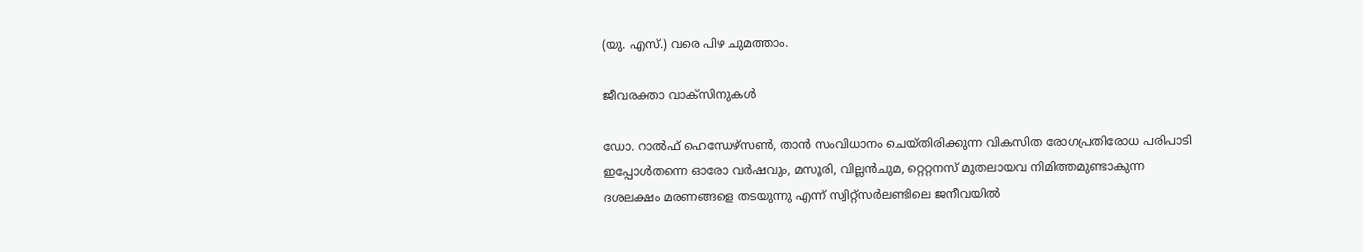(യു. എസ്‌.) വരെ പിഴ ചുമത്താം.

ജീവരക്താ വാക്‌സിനുകൾ

ഡോ. റാൽഫ്‌ ഹെന്ധേഴ്‌സൺ, താൻ സംവിധാനം ചെയ്‌തിരിക്കുന്ന വികസിത രോഗപ്രതിരോധ പരിപാടി ഇപ്പോൾതന്നെ ഓരോ വർഷവും, മസൂരി, വില്ലൻചുമ, റ്റെറ്റനസ്‌ മുതലായവ നിമിത്തമുണ്ടാകുന്ന ദശലക്ഷം മരണങ്ങളെ തടയുന്നു എന്ന്‌ സ്വിറ്റ്‌സർലണ്ടിലെ ജനീവയിൽ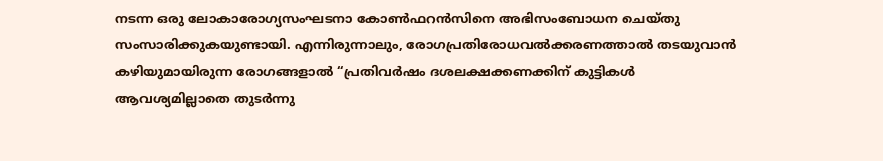നടന്ന ഒരു ലോകാരോഗ്യസംഘടനാ കോൺഫറൻസിനെ അഭിസംബോധന ചെയ്‌തു സംസാരിക്കുകയുണ്ടായി. എന്നിരുന്നാലും, രോഗപ്രതിരോധവൽക്കരണത്താൽ തടയുവാൻ കഴിയുമായിരുന്ന രോഗങ്ങളാൽ “പ്രതിവർഷം ദശലക്ഷക്കണക്കിന്‌ കുട്ടികൾ ആവശ്യമില്ലാതെ തുടർന്നു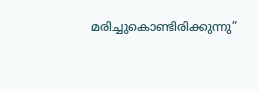മരിച്ചുകൊണ്ടിരിക്കുന്നു”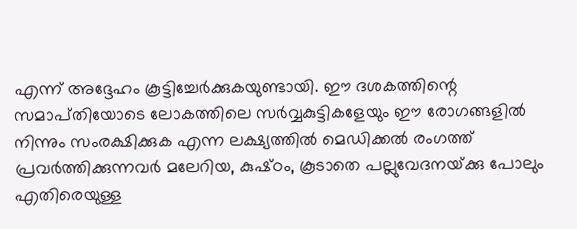എന്ന്‌ അദ്ദേഹം കൂട്ടിച്ചേർക്കുകയുണ്ടായി. ഈ ദശകത്തിന്റെ സമാപ്‌തിയോടെ ലോകത്തിലെ സർവ്വകുട്ടികളേയും ഈ രോഗങ്ങളിൽ നിന്നും സംരക്ഷിക്കുക എന്ന ലക്ഷ്യത്തിൽ മെഡിക്കൽ രംഗത്ത്‌ പ്രവർത്തിക്കുന്നവർ മലേറിയ, കുഷ്‌ഠം, കൂടാതെ പല്ലുവേദനയ്‌ക്കു പോലും എതിരെയുള്ള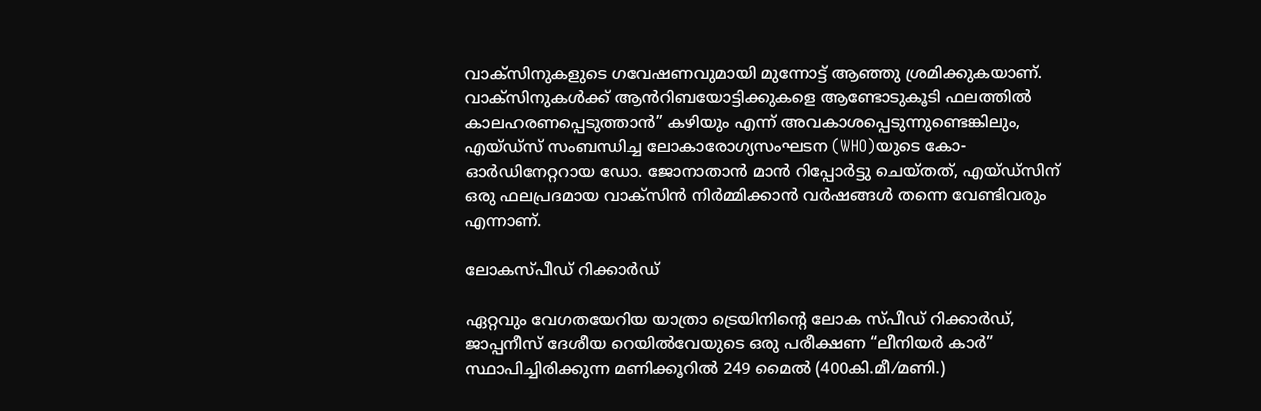വാക്‌സിനുകളുടെ ഗവേഷണവുമായി മുന്നോട്ട്‌ ആഞ്ഞു ശ്രമിക്കുകയാണ്‌. വാക്‌സിനുകൾക്ക്‌ ആൻറിബയോട്ടിക്കുകളെ ആണ്ടോടുകൂടി ഫലത്തിൽ കാലഹരണപ്പെടുത്താൻ” കഴിയും എന്ന്‌ അവകാശപ്പെടുന്നുണ്ടെങ്കിലും, എയ്‌ഡ്‌സ്‌ സംബന്ധിച്ച ലോകാരോഗ്യസംഘടന (WHO)യുടെ കോ-ഓർഡിനേറ്ററായ ഡോ. ജോനാതാൻ മാൻ റിപ്പോർട്ടു ചെയ്‌തത്‌, എയ്‌ഡ്‌സിന്‌ ഒരു ഫലപ്രദമായ വാക്‌സിൻ നിർമ്മിക്കാൻ വർഷങ്ങൾ തന്നെ വേണ്ടിവരും എന്നാണ്‌.

ലോകസ്‌പീഡ്‌ റിക്കാർഡ്‌

ഏറ്റവും വേഗതയേറിയ യാത്രാ ട്രെയിനിന്റെ ലോക സ്‌പീഡ്‌ റിക്കാർഡ്‌, ജാപ്പനീസ്‌ ദേശീയ റെയിൽവേയുടെ ഒരു പരീക്ഷണ “ലീനിയർ കാർ” സ്ഥാപിച്ചിരിക്കുന്ന മണിക്കൂറിൽ 249 മൈൽ (400കി.മീ.⁄മണി.)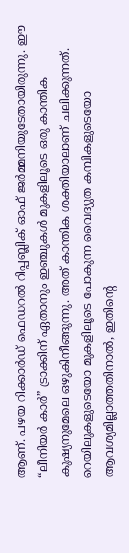ആണ്‌. പഴയ റിക്കാർഡ്‌ ഫെഡറൽ റിപ്പബ്ലിക്‌ ഓഫ്‌ ജർമ്മനിയുടേതായിരുന്നു. ഈ “ലീനിയർ കാർ” ട്രാക്കിന്‌ ഏതാനും ഇഞ്ചുകൾ മുകളിലൂടെ ഒരു കാന്തിക കുഷ്യനുമേലെ ഒഴുകിനീങ്ങുന്നു. അത്‌ കാന്തിക ശക്തിയാലാണ്‌ ചലിക്കുന്നത്‌. റെയിലുകളുടെയോ മുകളിലൂടെ പോകുന്ന വൈദ്യുത കമ്പികളുടെയോ ആവശ്യമില്ലാത്തതിനാൽ, ഇതിന്റെ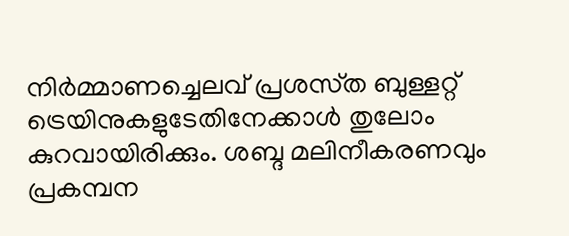നിർമ്മാണച്ചെലവ്‌ പ്രശസ്‌ത ബുള്ളറ്റ്‌ ട്രെയിനുകളുടേതിനേക്കാൾ തുലോം കുറവായിരിക്കും. ശബ്ദ മലിനീകരണവും പ്രകമ്പന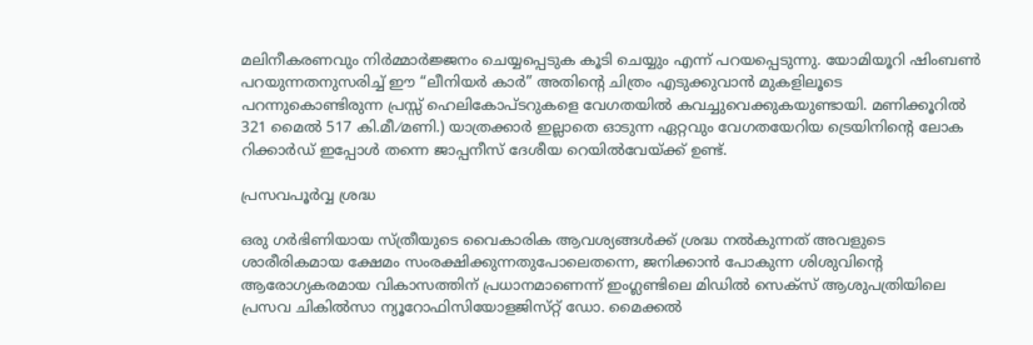മലിനീകരണവും നിർമ്മാർജ്ജനം ചെയ്യപ്പെടുക കൂടി ചെയ്യും എന്ന്‌ പറയപ്പെടുന്നു. യോമിയൂറി ഷിംബൺ പറയുന്നതനുസരിച്ച്‌ ഈ “ലീനിയർ കാർ” അതിന്റെ ചിത്രം എടുക്കുവാൻ മുകളിലൂടെ പറന്നുകൊണ്ടിരുന്ന പ്രസ്സ്‌ ഹെലികോപ്‌ടറുകളെ വേഗതയിൽ കവച്ചുവെക്കുകയുണ്ടായി. മണിക്കൂറിൽ 321 മൈൽ 517 കി.മീ.⁄മണി.) യാത്രക്കാർ ഇല്ലാതെ ഓടുന്ന ഏറ്റവും വേഗതയേറിയ ട്രെയിനിന്റെ ലോക റിക്കാർഡ്‌ ഇപ്പോൾ തന്നെ ജാപ്പനീസ്‌ ദേശീയ റെയിൽവേയ്‌ക്ക്‌ ഉണ്ട്‌.

പ്രസവപൂർവ്വ ശ്രദ്ധ

ഒരു ഗർഭിണിയായ സ്‌ത്രീയുടെ വൈകാരിക ആവശ്യങ്ങൾക്ക്‌ ശ്രദ്ധ നൽകുന്നത്‌ അവളുടെ ശാരീരികമായ ക്ഷേമം സംരക്ഷിക്കുന്നതുപോലെതന്നെ, ജനിക്കാൻ പോകുന്ന ശിശുവിന്റെ ആരോഗ്യകരമായ വികാസത്തിന്‌ പ്രധാനമാണെന്ന്‌ ഇംഗ്ലണ്ടിലെ മിഡിൽ സെക്‌സ്‌ ആശുപത്രിയിലെ പ്രസവ ചികിൽസാ ന്യൂറോഫിസിയോളജിസ്‌റ്റ്‌ ഡോ. മൈക്കൽ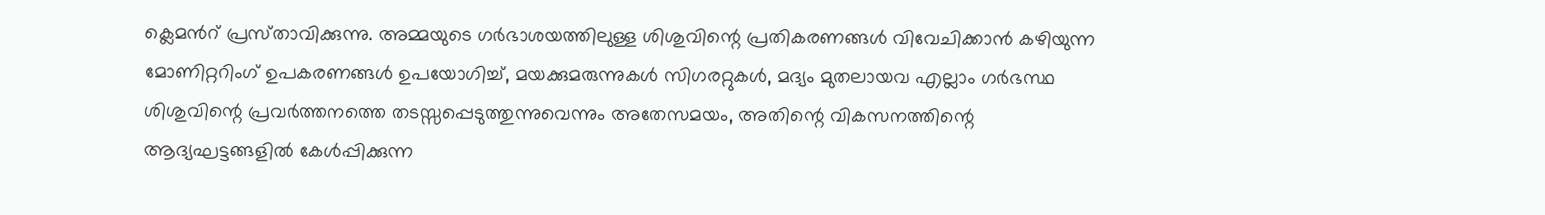ക്ലെമൻറ്‌ പ്രസ്‌താവിക്കുന്നു. അമ്മയുടെ ഗർഭാശയത്തിലുള്ള ശിശുവിന്റെ പ്രതികരണങ്ങൾ വിവേചിക്കാൻ കഴിയുന്ന മോണിറ്ററിംഗ്‌ ഉപകരണങ്ങൾ ഉപയോഗിച്ച്‌, മയക്കുമരുന്നുകൾ സിഗരറ്റുകൾ, മദ്യം മുതലായവ എല്ലാം ഗർഭസ്ഥ ശിശുവിന്റെ പ്രവർത്തനത്തെ തടസ്സപ്പെടുത്തുന്നുവെന്നും അതേസമയം, അതിന്റെ വികസനത്തിന്റെ ആദ്യഘട്ടങ്ങളിൽ കേൾപ്പിക്കുന്ന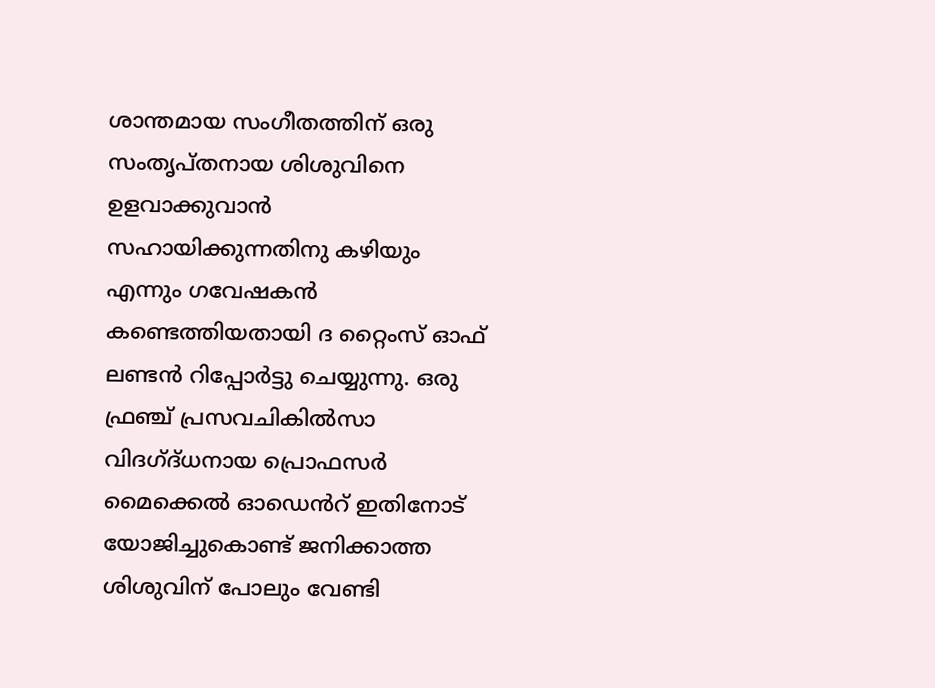ശാന്തമായ സംഗീതത്തിന്‌ ഒരു സംതൃപ്‌തനായ ശിശുവിനെ ഉളവാക്കുവാൻ സഹായിക്കുന്നതിനു കഴിയും എന്നും ഗവേഷകൻ കണ്ടെത്തിയതായി ദ റ്റൈംസ്‌ ഓഫ്‌ ലണ്ടൻ റിപ്പോർട്ടു ചെയ്യുന്നു. ഒരു ഫ്രഞ്ച്‌ പ്രസവചികിൽസാ വിദഗ്‌ദ്‌ധനായ പ്രൊഫസർ മൈക്കെൽ ഓഡെൻറ്‌ ഇതിനോട്‌ യോജിച്ചുകൊണ്ട്‌ ജനിക്കാത്ത ശിശുവിന്‌ പോലും വേണ്ടി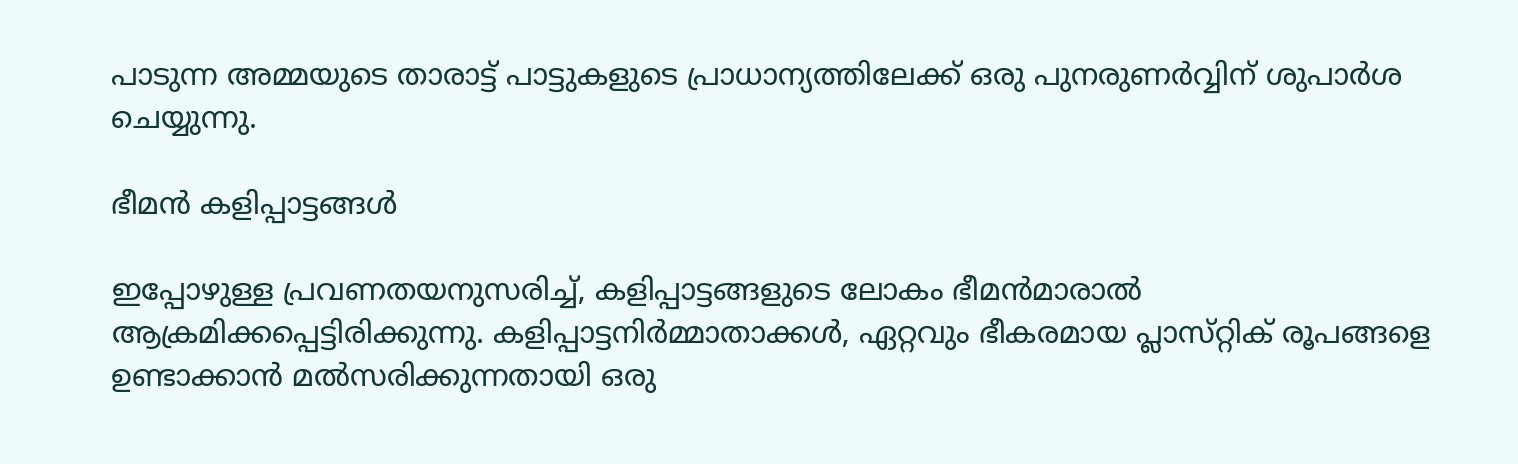പാടുന്ന അമ്മയുടെ താരാട്ട്‌ പാട്ടുകളുടെ പ്രാധാന്യത്തിലേക്ക്‌ ഒരു പുനരുണർവ്വിന്‌ ശുപാർശ ചെയ്യുന്നു.

ഭീമൻ കളിപ്പാട്ടങ്ങൾ

ഇപ്പോഴുള്ള പ്രവണതയനുസരിച്ച്‌, കളിപ്പാട്ടങ്ങളുടെ ലോകം ഭീമൻമാരാൽ ആക്രമിക്കപ്പെട്ടിരിക്കുന്നു. കളിപ്പാട്ടനിർമ്മാതാക്കൾ, ഏറ്റവും ഭീകരമായ പ്ലാസ്‌റ്റിക്‌ രൂപങ്ങളെ ഉണ്ടാക്കാൻ മൽസരിക്കുന്നതായി ഒരു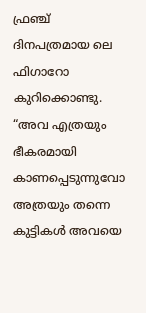ഫ്രഞ്ച്‌ ദിനപത്രമായ ലെ ഫിഗാറോ കുറിക്കൊണ്ടു. “അവ എത്രയും ഭീകരമായി കാണപ്പെടുന്നുവോ അത്രയും തന്നെ കുട്ടികൾ അവയെ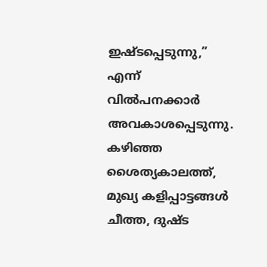ഇഷ്ടപ്പെടുന്നു,” എന്ന്‌ വിൽപനക്കാർ അവകാശപ്പെടുന്നു. കഴിഞ്ഞ ശൈത്യകാലത്ത്‌, മുഖ്യ കളിപ്പാട്ടങ്ങൾ ചീത്ത, ദുഷ്ട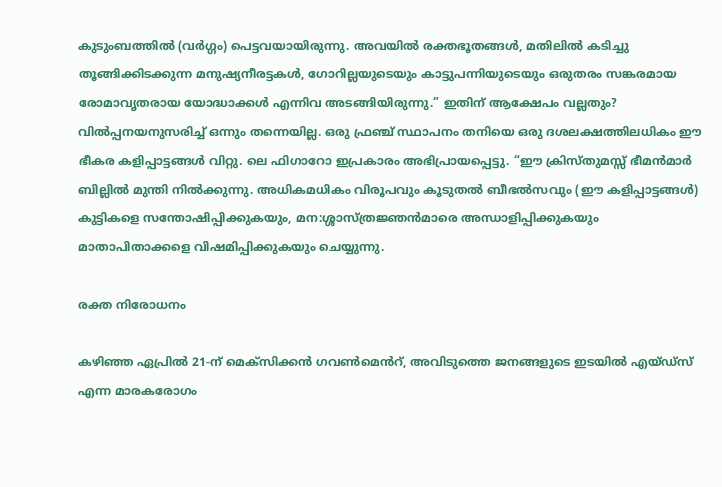കുടുംബത്തിൽ (വർഗ്ഗം) പെട്ടവയായിരുന്നു. അവയിൽ രക്തഭൂതങ്ങൾ, മതിലിൽ കടിച്ചു തൂങ്ങിക്കിടക്കുന്ന മനുഷ്യനീരട്ടകൾ, ഗോറില്ലയുടെയും കാട്ടുപന്നിയുടെയും ഒരുതരം സങ്കരമായ രോമാവൃതരായ യോദ്ധാക്കൾ എന്നിവ അടങ്ങിയിരുന്നു.” ഇതിന്‌ ആക്ഷേപം വല്ലതും? വിൽപ്പനയനുസരിച്ച്‌ ഒന്നും തന്നെയില്ല. ഒരു ഫ്രഞ്ച്‌ സ്ഥാപനം തനിയെ ഒരു ദശലക്ഷത്തിലധികം ഈ ഭീകര കളിപ്പാട്ടങ്ങൾ വിറ്റു. ലെ ഫിഗാറോ ഇപ്രകാരം അഭിപ്രായപ്പെട്ടു. “ഈ ക്രിസ്‌തുമസ്സ്‌ ഭീമൻമാർ ബില്ലിൽ മുന്തി നിൽക്കുന്നു. അധികമധികം വിരൂപവും കൂടുതൽ ബീഭൽസവും (ഈ കളിപ്പാട്ടങ്ങൾ) കുട്ടികളെ സന്തോഷിപ്പിക്കുകയും, മന:ശ്ശാസ്‌ത്രജ്ഞൻമാരെ അന്ധാളിപ്പിക്കുകയും മാതാപിതാക്കളെ വിഷമിപ്പിക്കുകയും ചെയ്യുന്നു.

രക്ത നിരോധനം

കഴിഞ്ഞ ഏപ്രിൽ 21-ന്‌ മെക്‌സിക്കൻ ഗവൺമെൻറ്‌, അവിടുത്തെ ജനങ്ങളുടെ ഇടയിൽ എയ്‌ഡ്‌സ്‌ എന്ന മാരകരോഗം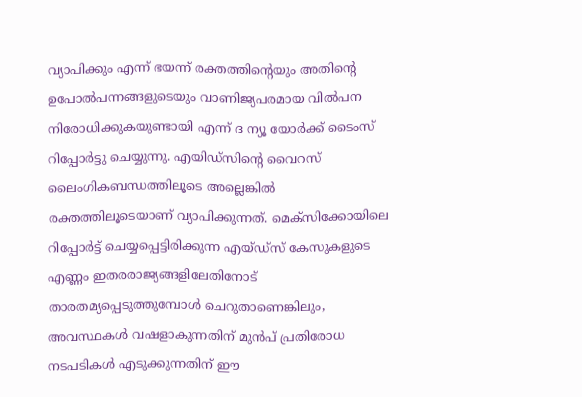വ്യാപിക്കും എന്ന്‌ ഭയന്ന്‌ രക്തത്തിന്റെയും അതിന്റെ ഉപോൽപന്നങ്ങളുടെയും വാണിജ്യപരമായ വിൽപന നിരോധിക്കുകയുണ്ടായി എന്ന്‌ ദ ന്യൂ യോർക്ക്‌ ടൈംസ്‌ റിപ്പോർട്ടു ചെയ്യുന്നു. എയിഡ്‌സിന്റെ വൈറസ്‌ ലൈംഗികബന്ധത്തിലൂടെ അല്ലെങ്കിൽ രക്തത്തിലൂടെയാണ്‌ വ്യാപിക്കുന്നത്‌. മെക്‌സിക്കോയിലെ റിപ്പോർട്ട്‌ ചെയ്യപ്പെട്ടിരിക്കുന്ന എയ്‌ഡ്‌സ്‌ കേസുകളുടെ എണ്ണം ഇതരരാജ്യങ്ങളിലേതിനോട്‌ താരതമ്യപ്പെടുത്തുമ്പോൾ ചെറുതാണെങ്കിലും, അവസ്ഥകൾ വഷളാകുന്നതിന്‌ മുൻപ്‌ പ്രതിരോധ നടപടികൾ എടുക്കുന്നതിന്‌ ഈ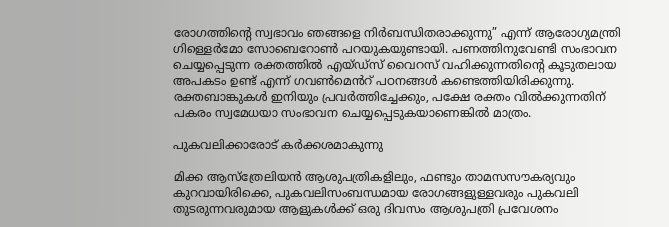രോഗത്തിന്റെ സ്വഭാവം ഞങ്ങളെ നിർബന്ധിതരാക്കുന്നു” എന്ന്‌ ആരോഗ്യമന്ത്രി ഗിള്ളെർമോ സോബെറോൺ പറയുകയുണ്ടായി. പണത്തിനുവേണ്ടി സംഭാവന ചെയ്യപ്പെടുന്ന രക്തത്തിൽ എയ്‌ഡ്‌സ്‌ വൈറസ്‌ വഹിക്കുന്നതിന്റെ കൂടുതലായ അപകടം ഉണ്ട്‌ എന്ന്‌ ഗവൺമെൻറ്‌ പഠനങ്ങൾ കണ്ടെത്തിയിരിക്കുന്നു. രക്തബാങ്കുകൾ ഇനിയും പ്രവർത്തിച്ചേക്കും, പക്ഷേ രക്തം വിൽക്കുന്നതിന്‌ പകരം സ്വമേധയാ സംഭാവന ചെയ്യപ്പെടുകയാണെങ്കിൽ മാത്രം.

പുകവലിക്കാരോട്‌ കർക്കശമാകുന്നു

മിക്ക ആസ്‌ത്രേലിയൻ ആശുപത്രികളിലും, ഫണ്ടും താമസസൗകര്യവും കുറവായിരിക്കെ, പുകവലിസംബന്ധമായ രോഗങ്ങളുള്ളവരും പുകവലി തുടരുന്നവരുമായ ആളുകൾക്ക്‌ ഒരു ദിവസം ആശുപത്രി പ്രവേശനം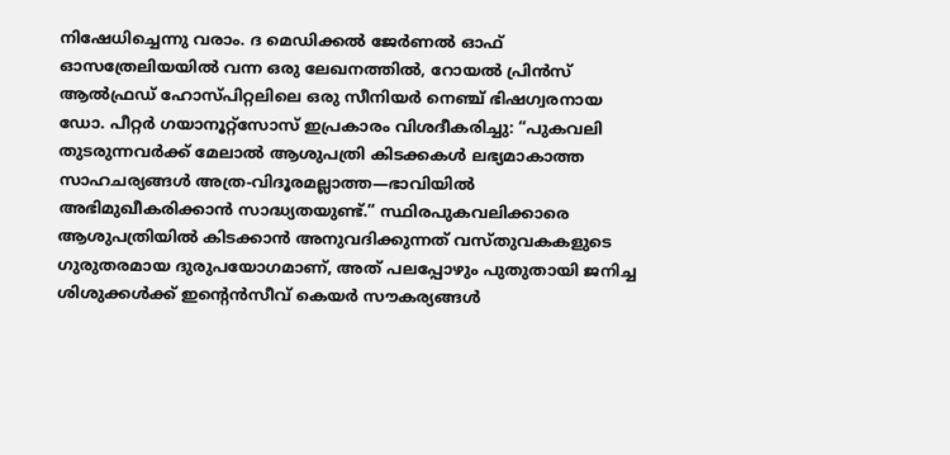നിഷേധിച്ചെന്നു വരാം. ദ മെഡിക്കൽ ജേർണൽ ഓഫ്‌ ഓസത്രേലിയയിൽ വന്ന ഒരു ലേഖനത്തിൽ, റോയൽ പ്രിൻസ്‌ ആൽഫ്രഡ്‌ ഹോസ്‌പിറ്റലിലെ ഒരു സീനിയർ നെഞ്ച്‌ ഭിഷഗ്വരനായ ഡോ. പീറ്റർ ഗയാനൂറ്റ്‌സോസ്‌ ഇപ്രകാരം വിശദീകരിച്ചു: “പുകവലി തുടരുന്നവർക്ക്‌ മേലാൽ ആശുപത്രി കിടക്കകൾ ലഭ്യമാകാത്ത സാഹചര്യങ്ങൾ അത്ര-വിദൂരമല്ലാത്ത—ഭാവിയിൽ അഭിമുഖീകരിക്കാൻ സാദ്ധ്യതയുണ്ട്‌.” സ്ഥിരപുകവലിക്കാരെ ആശുപത്രിയിൽ കിടക്കാൻ അനുവദിക്കുന്നത്‌ വസ്‌തുവകകളുടെ ഗുരുതരമായ ദുരുപയോഗമാണ്‌, അത്‌ പലപ്പോഴും പുതുതായി ജനിച്ച ശിശുക്കൾക്ക്‌ ഇന്റെൻസീവ്‌ കെയർ സൗകര്യങ്ങൾ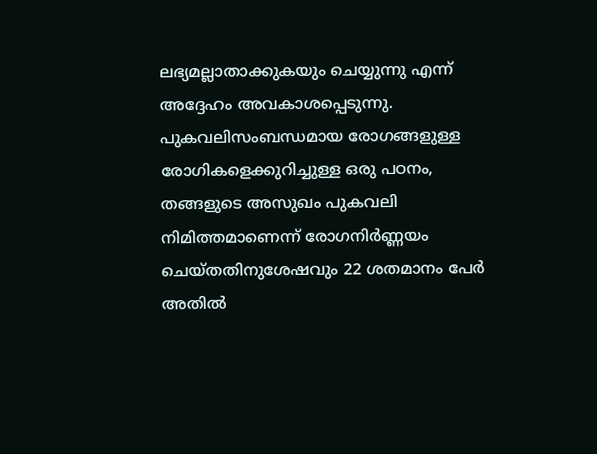ലഭ്യമല്ലാതാക്കുകയും ചെയ്യുന്നു എന്ന്‌ അദ്ദേഹം അവകാശപ്പെടുന്നു. പുകവലിസംബന്ധമായ രോഗങ്ങളുള്ള രോഗികളെക്കുറിച്ചുള്ള ഒരു പഠനം, തങ്ങളുടെ അസുഖം പുകവലി നിമിത്തമാണെന്ന്‌ രോഗനിർണ്ണയം ചെയ്‌തതിനുശേഷവും 22 ശതമാനം പേർ അതിൽ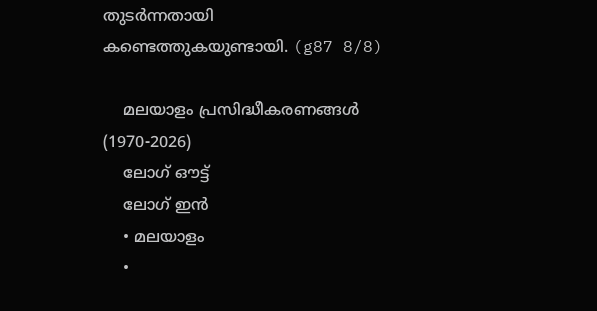തുടർന്നതായി കണ്ടെത്തുകയുണ്ടായി. (g87 8/8)

    മലയാളം പ്രസിദ്ധീകരണങ്ങൾ (1970-2026)
    ലോഗ് ഔട്ട്
    ലോഗ് ഇൻ
    • മലയാളം
    •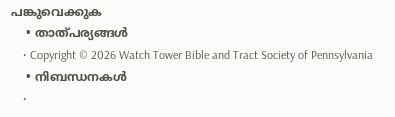പങ്കുവെക്കുക
    • താത്പര്യങ്ങൾ
    • Copyright © 2026 Watch Tower Bible and Tract Society of Pennsylvania
    • നിബന്ധനകള്‍
    •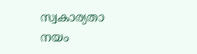സ്വകാര്യതാ നയം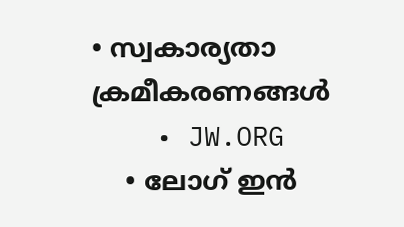• സ്വകാര്യതാ ക്രമീകരണങ്ങൾ
    • JW.ORG
    • ലോഗ് ഇൻ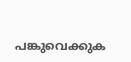പങ്കുവെക്കുക